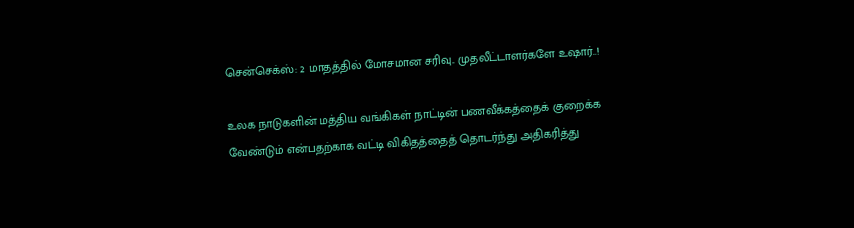சென்செக்ஸ்: 2 மாதத்தில் மோசமான சரிவு.. முதலீட்டாளர்களே உஷார்..!

உலக நாடுகளின் மத்திய வங்கிகள் நாட்டின் பணவீக்கத்தைக் குறைக்க வேண்டும் என்பதற்காக வட்டி விகிதத்தைத் தொடர்ந்து அதிகரித்து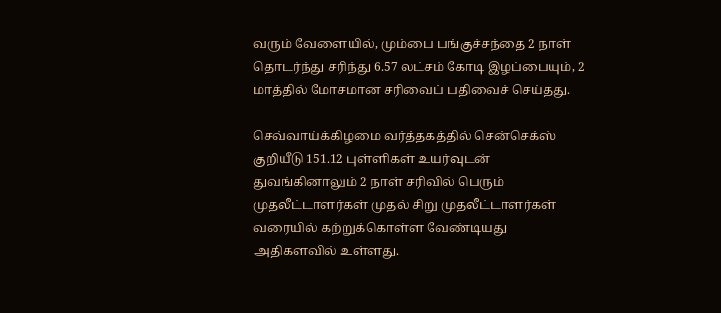வரும் வேளையில், மும்பை பங்குச்சந்தை 2 நாள் தொடர்ந்து சரிந்து 6.57 லட்சம் கோடி இழப்பையும், 2 மாத்தில் மோசமான சரிவைப் பதிவைச் செய்தது.

செவ்வாய்க்கிழமை வர்த்தகத்தில் சென்செக்ஸ் குறியீடு 151.12 புள்ளிகள் உயர்வுடன் துவங்கினாலும் 2 நாள் சரிவில் பெரும் முதலீட்டாளர்கள் முதல் சிறு முதலீட்டாளர்கள் வரையில் கற்றுக்கொள்ள வேண்டியது அதிகளவில் உள்ளது.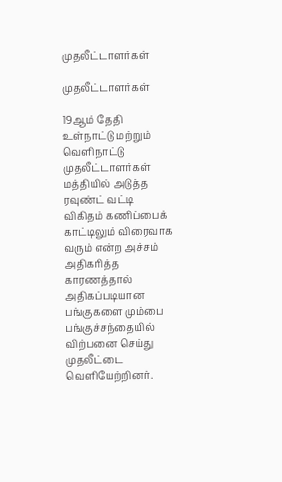முதலீட்டாளர்கள்

முதலீட்டாளர்கள்

19ஆம் தேதி உள்நாட்டு மற்றும் வெளிநாட்டு முதலீட்டாளர்கள் மத்தியில் அடுத்த ரவுண்ட் வட்டி விகிதம் கணிப்பைக் காட்டிலும் விரைவாக வரும் என்ற அச்சம் அதிகரித்த காரணத்தால் அதிகப்படியான பங்குகளை மும்பை பங்குச்சந்தையில் விற்பனை செய்து முதலீட்டை வெளியேற்றினர்.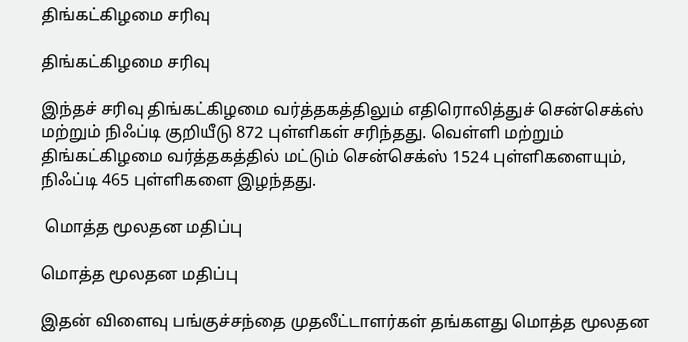திங்கட்கிழமை சரிவு

திங்கட்கிழமை சரிவு

இந்தச் சரிவு திங்கட்கிழமை வர்த்தகத்திலும் எதிரொலித்துச் சென்செக்ஸ் மற்றும் நிஃப்டி குறியீடு 872 புள்ளிகள் சரிந்தது. வெள்ளி மற்றும் திங்கட்கிழமை வர்த்தகத்தில் மட்டும் சென்செக்ஸ் 1524 புள்ளிகளையும், நிஃப்டி 465 புள்ளிகளை இழந்தது.

 மொத்த மூலதன மதிப்பு

மொத்த மூலதன மதிப்பு

இதன் விளைவு பங்குச்சந்தை முதலீட்டாளர்கள் தங்களது மொத்த மூலதன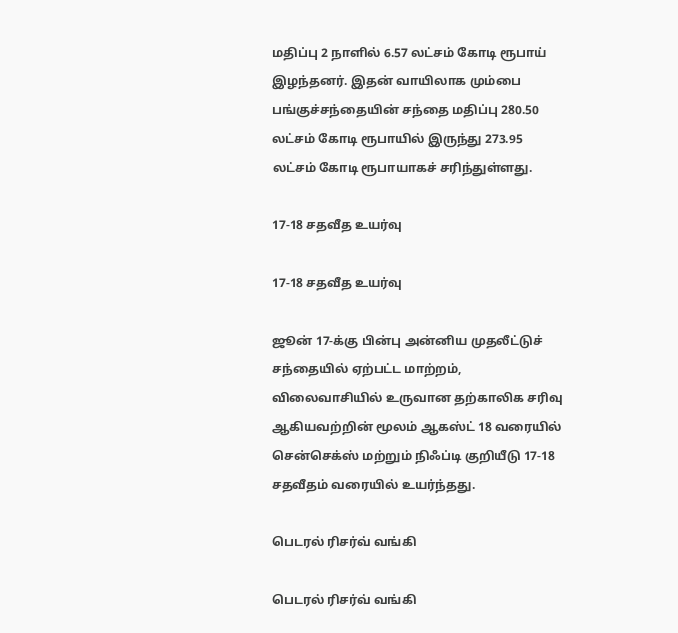மதிப்பு 2 நாளில் 6.57 லட்சம் கோடி ரூபாய் இழந்தனர். இதன் வாயிலாக மும்பை பங்குச்சந்தையின் சந்தை மதிப்பு 280.50 லட்சம் கோடி ரூபாயில் இருந்து 273.95 லட்சம் கோடி ரூபாயாகச் சரிந்துள்ளது.

17-18 சதவீத உயர்வு

17-18 சதவீத உயர்வு

ஜூன் 17-க்கு பின்பு அன்னிய முதலீட்டுச் சந்தையில் ஏற்பட்ட மாற்றம், விலைவாசியில் உருவான தற்காலிக சரிவு ஆகியவற்றின் மூலம் ஆகஸ்ட் 18 வரையில் சென்செக்ஸ் மற்றும் நிஃப்டி குறியீடு 17-18 சதவீதம் வரையில் உயர்ந்தது.

பெடரல் ரிசர்வ் வங்கி

பெடரல் ரிசர்வ் வங்கி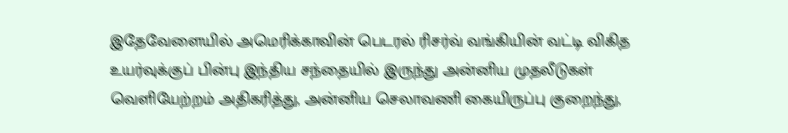இதேவேளையில் அமெரிக்காவின் பெடரல் ரிசர்வ் வங்கியின் வட்டி விகித உயர்வுக்குப் பின்பு இந்திய சந்தையில் இருந்து அன்னிய முதலீடுகள் வெளியேற்றம் அதிகரித்து, அன்னிய செலாவணி கையிருப்பு குறைந்து,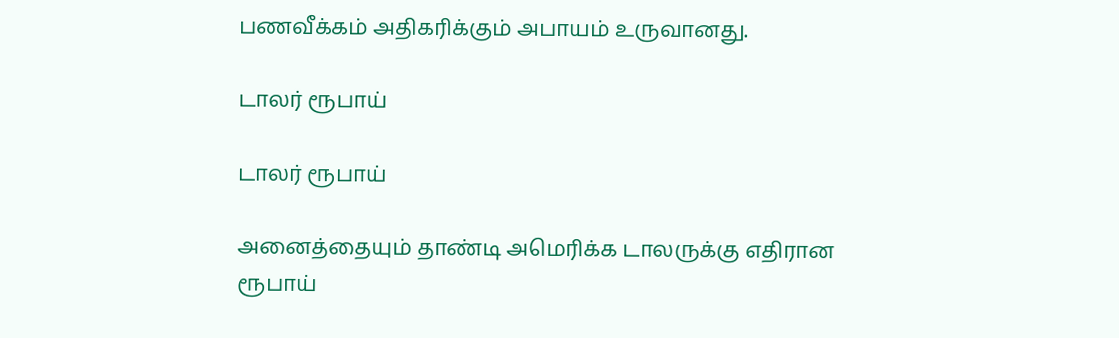பணவீக்கம் அதிகரிக்கும் அபாயம் உருவானது.

டாலர் ரூபாய்

டாலர் ரூபாய்

அனைத்தையும் தாண்டி அமெரிக்க டாலருக்கு எதிரான ரூபாய்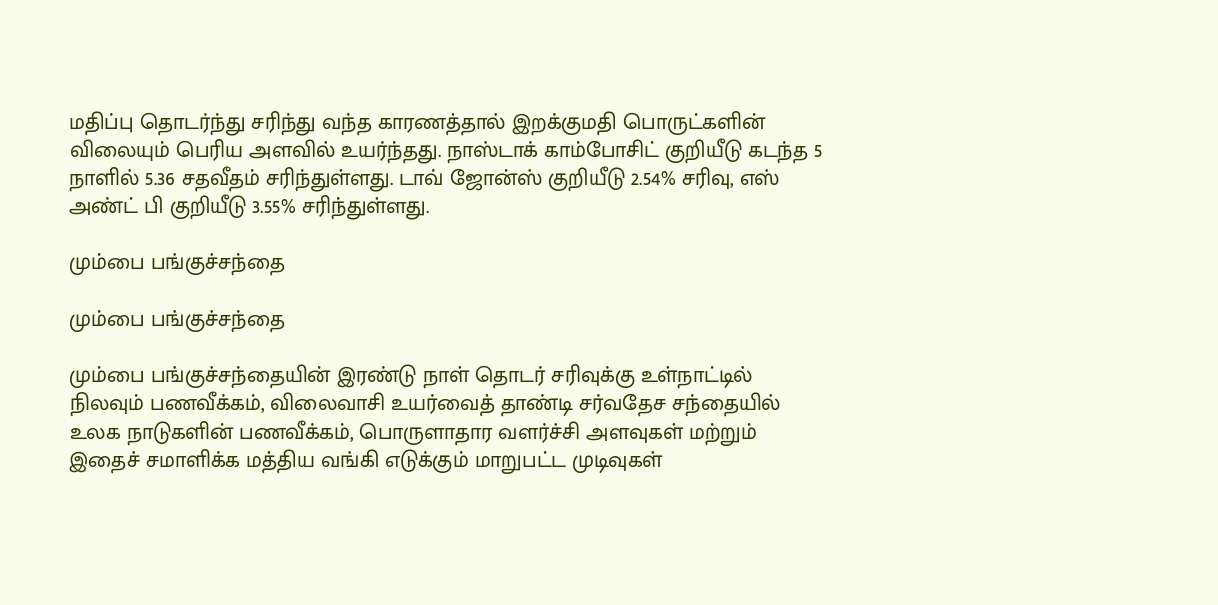மதிப்பு தொடர்ந்து சரிந்து வந்த காரணத்தால் இறக்குமதி பொருட்களின் விலையும் பெரிய அளவில் உயர்ந்தது. நாஸ்டாக் காம்போசிட் குறியீடு கடந்த 5 நாளில் 5.36 சதவீதம் சரிந்துள்ளது. டாவ் ஜோன்ஸ் குறியீடு 2.54% சரிவு, எஸ் அண்ட் பி குறியீடு 3.55% சரிந்துள்ளது.

மும்பை பங்குச்சந்தை

மும்பை பங்குச்சந்தை

மும்பை பங்குச்சந்தையின் இரண்டு நாள் தொடர் சரிவுக்கு உள்நாட்டில் நிலவும் பணவீக்கம், விலைவாசி உயர்வைத் தாண்டி சர்வதேச சந்தையில் உலக நாடுகளின் பணவீக்கம், பொருளாதார வளர்ச்சி அளவுகள் மற்றும் இதைச் சமாளிக்க மத்திய வங்கி எடுக்கும் மாறுபட்ட முடிவுகள்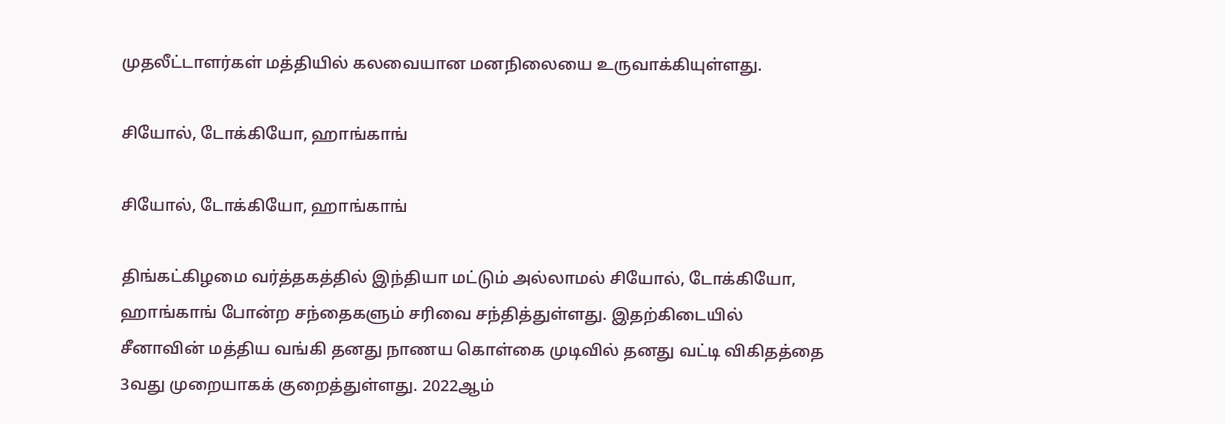முதலீட்டாளர்கள் மத்தியில் கலவையான மனநிலையை உருவாக்கியுள்ளது.

சியோல், டோக்கியோ, ஹாங்காங்

சியோல், டோக்கியோ, ஹாங்காங்

திங்கட்கிழமை வர்த்தகத்தில் இந்தியா மட்டும் அல்லாமல் சியோல், டோக்கியோ, ஹாங்காங் போன்ற சந்தைகளும் சரிவை சந்தித்துள்ளது. இதற்கிடையில் சீனாவின் மத்திய வங்கி தனது நாணய கொள்கை முடிவில் தனது வட்டி விகிதத்தை 3வது முறையாகக் குறைத்துள்ளது. 2022ஆம்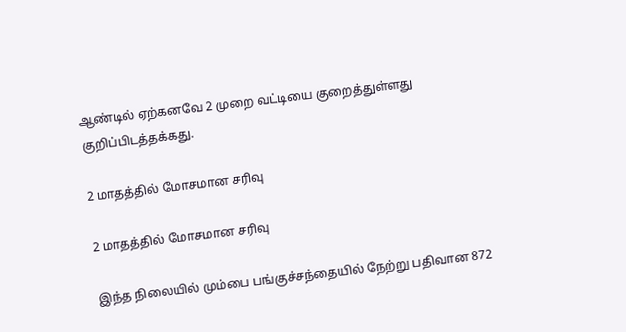ஆண்டில் ஏற்கனவே 2 முறை வட்டியை குறைத்துள்ளது குறிப்பிடத்தக்கது.

2 மாதத்தில் மோசமான சரிவு

2 மாதத்தில் மோசமான சரிவு

இந்த நிலையில் மும்பை பங்குச்சந்தையில் நேற்று பதிவான 872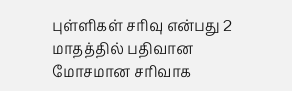புள்ளிகள் சரிவு என்பது 2 மாதத்தில் பதிவான மோசமான சரிவாக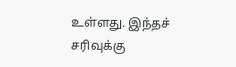உள்ளது. இந்தச் சரிவுக்கு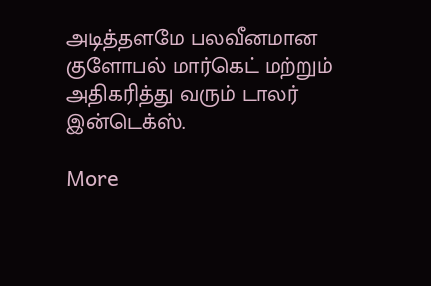அடித்தளமே பலவீனமான குளோபல் மார்கெட் மற்றும் அதிகரித்து வரும் டாலர் இன்டெக்ஸ்.

More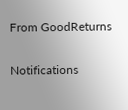From GoodReturns

Notifications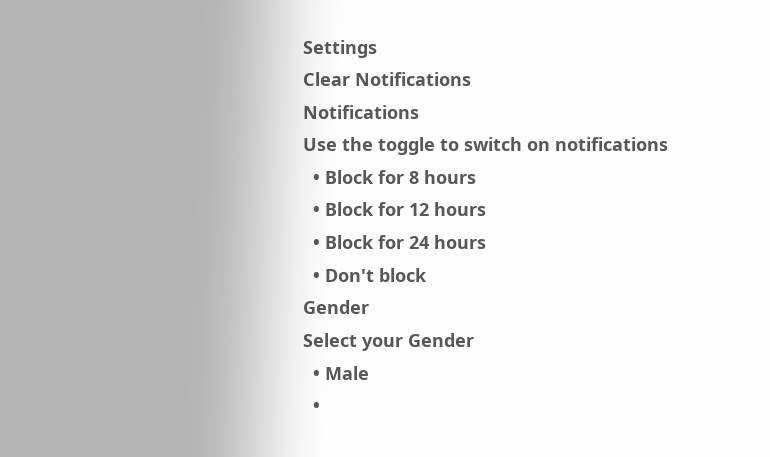Settings
Clear Notifications
Notifications
Use the toggle to switch on notifications
  • Block for 8 hours
  • Block for 12 hours
  • Block for 24 hours
  • Don't block
Gender
Select your Gender
  • Male
  •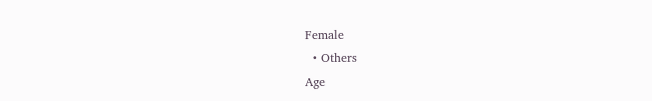Female
  • Others
Age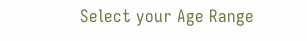Select your Age Range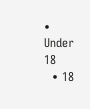• Under 18
  • 18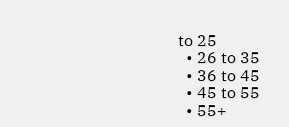to 25
  • 26 to 35
  • 36 to 45
  • 45 to 55
  • 55+